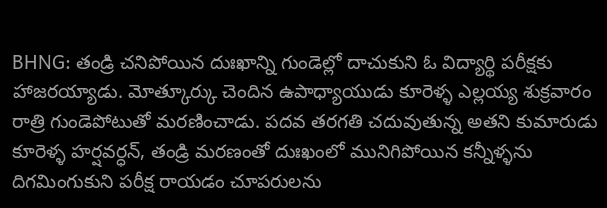BHNG: తండ్రి చనిపోయిన దుఃఖాన్ని గుండెల్లో దాచుకుని ఓ విద్యార్థి పరీక్షకు హాజరయ్యాడు. మోత్కూర్కు చెందిన ఉపాధ్యాయుడు కూరెళ్ళ ఎల్లయ్య శుక్రవారం రాత్రి గుండెపోటుతో మరణించాడు. పదవ తరగతి చదువుతున్న అతని కుమారుడు కూరెళ్ళ హర్షవర్ధన్, తండ్రి మరణంతో దుఃఖంలో మునిగిపోయిన కన్నీళ్ళను దిగమింగుకుని పరీక్ష రాయడం చూపరులను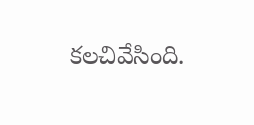కలచివేసింది.